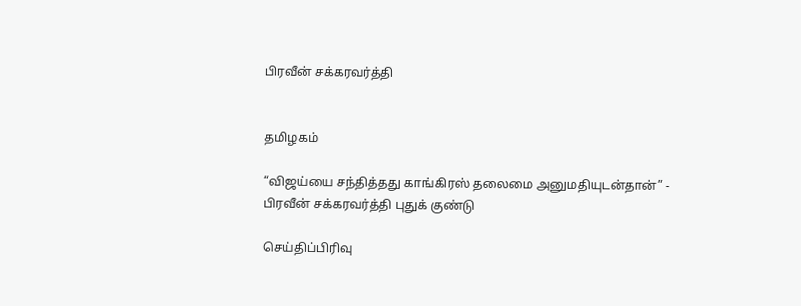பிரவீன் சக்கரவர்த்தி


தமிழகம்

“விஜய்யை சந்தித்தது காங்கிரஸ் தலைமை அனுமதியுடன்தான்” - பிரவீன் சக்கரவர்த்தி புதுக் குண்டு

செய்திப்பிரிவு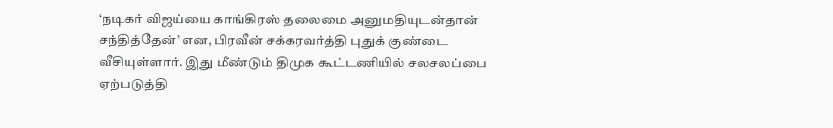‘நடிகர் விஜய்யை காங்கிரஸ் தலைமை அனுமதியுடன்தான் சந்தித்தேன்’ என, பிரவீன் சக்கரவர்த்தி புதுக் குண்டை வீசியுள்ளார். இது மீண்டும் திமுக கூட்டணியில் சலசலப்பை ஏற்படுத்தி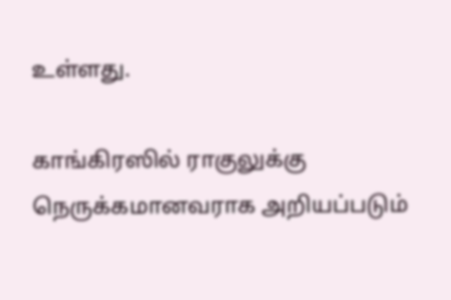உள்ளது.

காங்கிரஸில் ராகுலுக்கு நெருக்கமானவராக அறியப்படும்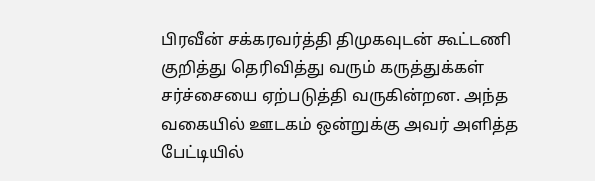பிரவீன் சக்கரவர்த்தி திமுகவுடன் கூட்டணி குறித்து தெரிவித்து வரும் கருத்துக்கள் சர்ச்சையை ஏற்படுத்தி வருகின்றன. அந்த வகையில் ஊடகம் ஒன்றுக்கு அவர் அளித்த பேட்டியில்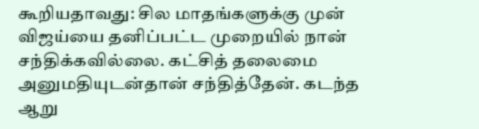கூறியதாவது: சில மாதங்களுக்கு முன் விஜய்யை தனிப்பட்ட முறையில் நான் சந்திக்கவில்லை. கட்சித் தலைமை அனுமதியுடன்தான் சந்தித்தேன். கடந்த ஆறு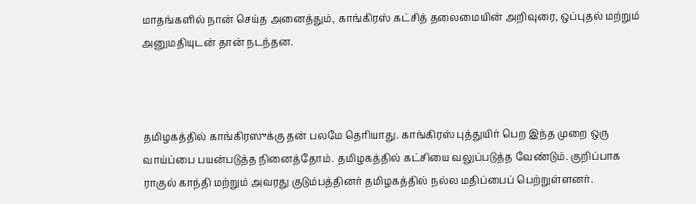மாதங்களில் நான் செய்த அனைத்தும், காங்கிரஸ் கட்சித் தலைமையின் அறிவுரை, ஒப்புதல் மற்றும் அனுமதியுடன் தான் நடந்தன.



தமிழகத்தில் காங்கிரஸுக்கு தன் பலமே தெரியாது. காங்கிரஸ் புத்துயிர் பெற இந்த முறை ஒரு வாய்ப்பை பயன்படுத்த நினைத்தோம். தமிழகத்தில் கட்சியை வலுப்படுத்த வேண்டும். குறிப்பாக ராகுல் காந்தி மற்றும் அவரது குடும்பத்தினர் தமிழகத்தில் நல்ல மதிப்பைப் பெற்றுள்ளனர்.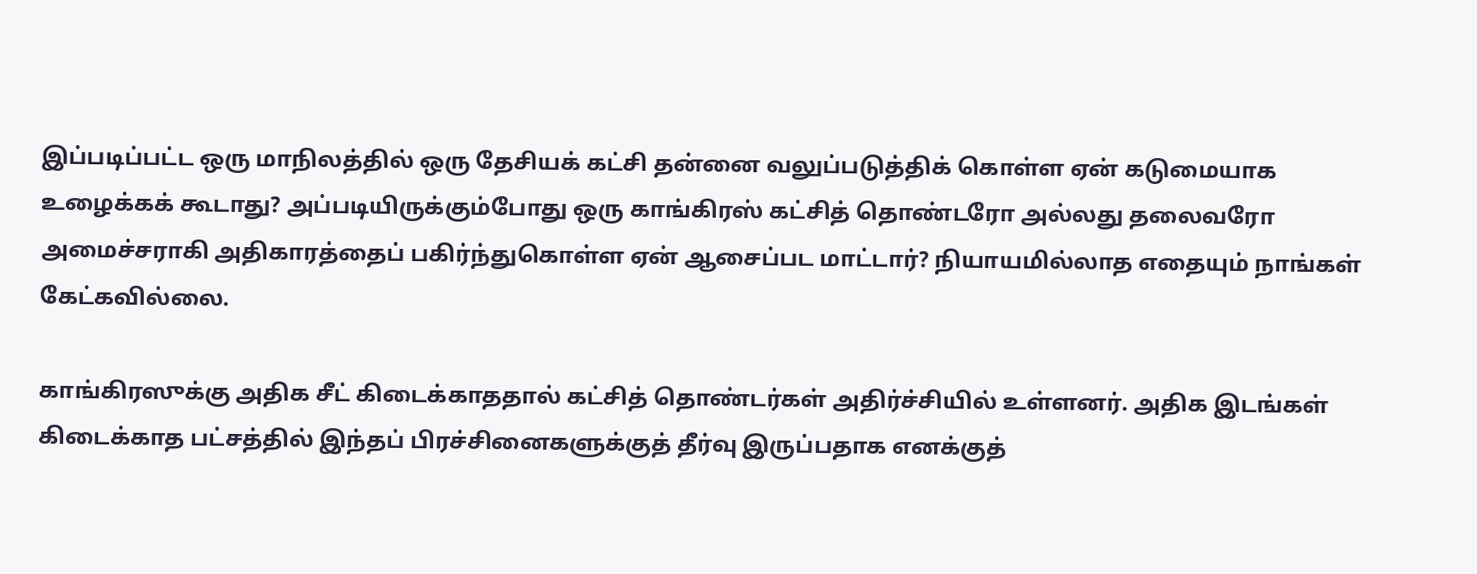இப்படிப்பட்ட ஒரு மாநிலத்தில் ஒரு தேசியக் கட்சி தன்னை வலுப்படுத்திக் கொள்ள ஏன் கடுமையாக உழைக்கக் கூடாது? அப்படியிருக்கும்போது ஒரு காங்கிரஸ் கட்சித் தொண்டரோ அல்லது தலைவரோ அமைச்சராகி அதிகாரத்தைப் பகிர்ந்துகொள்ள ஏன் ஆசைப்பட மாட்டார்? நியாயமில்லாத எதையும் நாங்கள் கேட்கவில்லை.

காங்கிரஸுக்கு அதிக சீட் கிடைக்காததால் கட்சித் தொண்டர்கள் அதிர்ச்சியில் உள்ளனர். அதிக இடங்கள் கிடைக்காத பட்சத்தில் இந்தப் பிரச்சினைகளுக்குத் தீர்வு இருப்பதாக எனக்குத்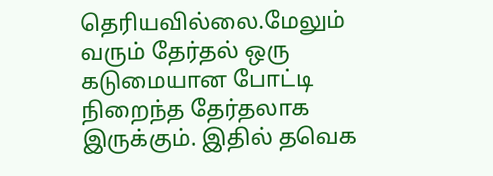தெரியவில்லை.மேலும் வரும் தேர்தல் ஒரு கடுமையான போட்டி நிறைந்த தேர்தலாக இருக்கும். இதில் தவெக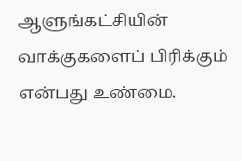ஆளுங்கட்சியின் வாக்குகளைப் பிரிக்கும் என்பது உண்மை.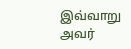இவ்வாறு அவர்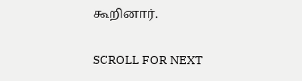கூறினார்.

SCROLL FOR NEXT